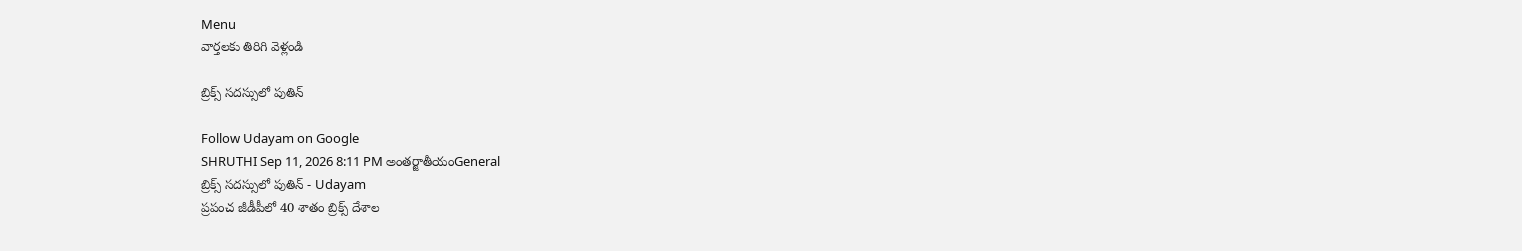Menu
వార్తలకు తిరిగి వెళ్లండి

బ్రిక్స్ సదస్సులో పుతిన్

Follow Udayam on Google
SHRUTHI Sep 11, 2026 8:11 PM అంతర్జాతీయంGeneral
బ్రిక్స్ సదస్సులో పుతిన్ - Udayam
ప్రపంచ జీడీపీలో 40 శాతం బ్రిక్స్ దేశాల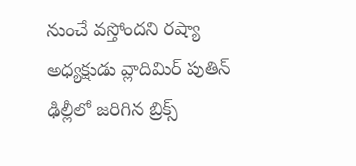నుంచే వస్తోందని రష్యా అధ్యక్షుడు వ్లాదిమిర్ పుతిన్ ఢిల్లీలో జరిగిన బ్రిక్స్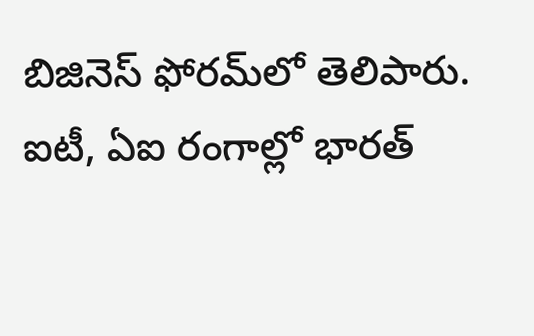బిజినెస్‌ ఫోరమ్‌లో తెలిపారు. ఐటీ, ఏఐ రంగాల్లో భారత్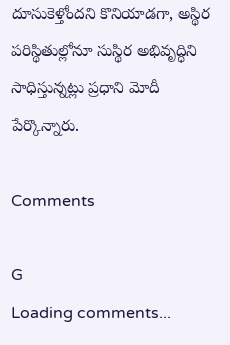దూసుకెళ్తోందని కొనియాడగా, అస్థిర పరిస్థితుల్లోనూ సుస్థిర అభివృద్ధిని సాధిస్తున్నట్లు ప్రధాని మోదీ పేర్కొన్నారు.

Comments

G
Loading comments...